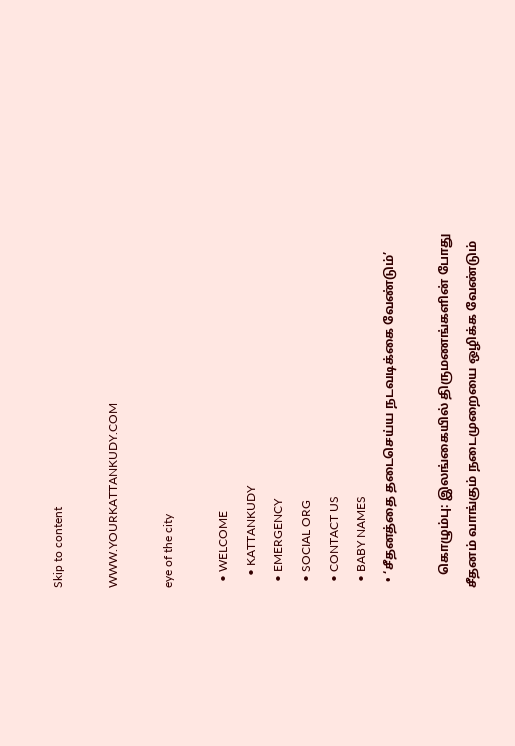Skip to content

WWW.YOURKATTANKUDY.COM

eye of the city

  • WELCOME
    • KATTANKUDY
  • EMERGENCY
  • SOCIAL ORG
  • CONTACT US
  • BABY NAMES
  • ‘சீதனத்தை தடைசெய்ய நடவடிக்கை வேண்டும்’

    கொழும்பு: இலங்கையில் திருமணங்களின் போது சீதனம் வாங்கும் நடைமுறையை ஒழிக்க வேண்டும்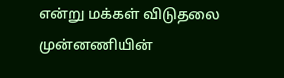என்று மக்கள் விடுதலை முன்னணியின்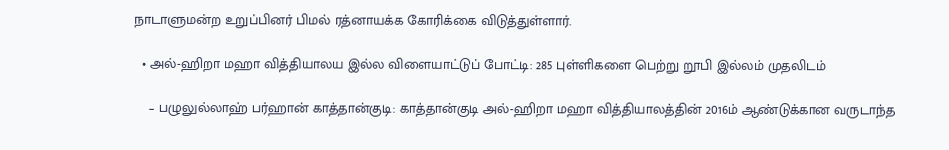நாடாளுமன்ற உறுப்பினர் பிமல் ரத்னாயக்க கோரிக்கை விடுத்துள்ளார்.

  • அல்-ஹிறா மஹா வித்தியாலய இல்ல விளையாட்டுப் போட்டி: 285 புள்ளிகளை பெற்று றூபி இல்லம் முதலிடம்

    – பழுலுல்லாஹ் பர்ஹான் காத்தான்குடி: காத்தான்குடி அல்-ஹிறா மஹா வித்தியாலத்தின் 2016ம் ஆண்டுக்கான வருடாந்த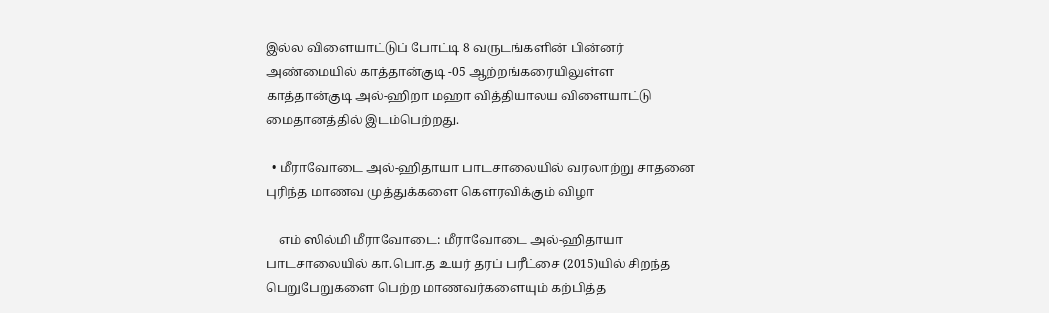இல்ல விளையாட்டுப் போட்டி 8 வருடங்களின் பின்னர் அண்மையில் காத்தான்குடி -05 ஆற்றங்கரையிலுள்ள காத்தான்குடி அல்-ஹிறா மஹா வித்தியாலய விளையாட்டு மைதானத்தில் இடம்பெற்றது.

  • மீராவோடை அல்-ஹிதாயா பாடசாலையில் வரலாற்று சாதனை புரிந்த மாணவ முத்துக்களை கௌரவிக்கும் விழா

    எம் ஸில்மி மீராவோடை: மீராவோடை அல்-ஹிதாயா பாடசாலையில் கா.பொ.த உயர் தரப் பரீட்சை (2015)யில் சிறந்த பெறுபேறுகளை பெற்ற மாணவர்களையும் கற்பித்த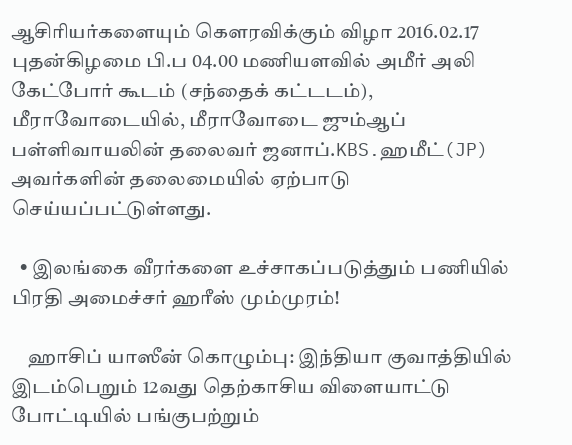ஆசிரியர்களையும் கௌரவிக்கும் விழா 2016.02.17 புதன்கிழமை பி.ப 04.00 மணியளவில் அமீர் அலி கேட்போர் கூடம் (சந்தைக் கட்டடம்), மீராவோடையில், மீராவோடை ஜும்ஆப் பள்ளிவாயலின் தலைவர் ஜனாப்.KBS.ஹமீட்(JP) அவர்களின் தலைமையில் ஏற்பாடு செய்யப்பட்டுள்ளது.

  • இலங்கை வீரர்களை உச்சாகப்படுத்தும் பணியில் பிரதி அமைச்சர் ஹரீஸ் மும்முரம்!

    ஹாசிப் யாஸீன் கொழும்பு: இந்தியா குவாத்தியில் இடம்பெறும் 12வது தெற்காசிய விளையாட்டு போட்டியில் பங்குபற்றும்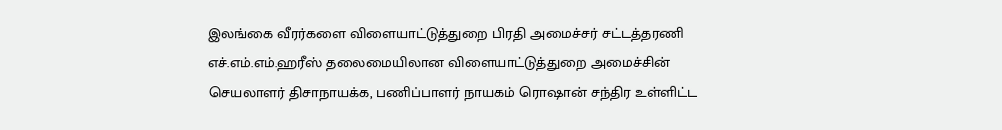இலங்கை வீரர்களை விளையாட்டுத்துறை பிரதி அமைச்சர் சட்டத்தரணி எச்.எம்.எம்.ஹரீஸ் தலைமையிலான விளையாட்டுத்துறை அமைச்சின் செயலாளர் திசாநாயக்க, பணிப்பாளர் நாயகம் ரொஷான் சந்திர உள்ளிட்ட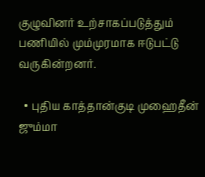குழுவினர் உற்சாகப்படுத்தும் பணியில் மும்முரமாக ஈடுபட்டு வருகின்றனர்.

  • புதிய காத்தான்குடி முஹைதீன் ஜும்மா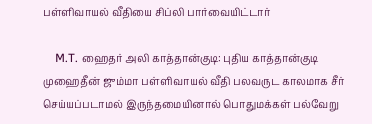பள்ளிவாயல் வீதியை சிப்லி பார்வையிட்டார்

    M.T. ஹைதர் அலி காத்தான்குடி: புதிய காத்தான்குடி முஹைதீன் ஜும்மா பள்ளிவாயல் வீதி பலவருட காலமாக சீர் செய்யப்படாமல் இருந்தமையினால் பொதுமக்கள் பல்வேறு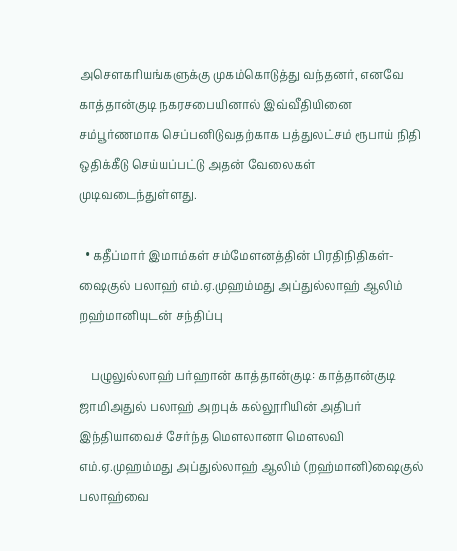அசௌகரியங்களுக்கு முகம்கொடுத்து வந்தனர், எனவே காத்தான்குடி நகரசபையினால் இவ்வீதியினை சம்பூர்ணமாக செப்பனிடுவதற்காக பத்துலட்சம் ரூபாய் நிதி ஒதிக்கீடு செய்யப்பட்டு அதன் வேலைகள் முடிவடைந்துள்ளது.

  • கதீப்மார் இமாம்கள் சம்மேளனத்தின் பிரதிநிதிகள்- ஷைகுல் பலாஹ் எம்.ஏ.முஹம்மது அப்துல்லாஹ் ஆலிம் றஹ்மானியுடன் சந்திப்பு

    பழுலுல்லாஹ் பர்ஹான் காத்தான்குடி: காத்தான்குடி ஜாமிஅதுல் பலாஹ் அறபுக் கல்லூரியின் அதிபர் இந்தியாவைச் சேர்ந்த மௌலானா மௌலவி எம்.ஏ.முஹம்மது அப்துல்லாஹ் ஆலிம் (றஹ்மானி)ஷைகுல் பலாஹ்வை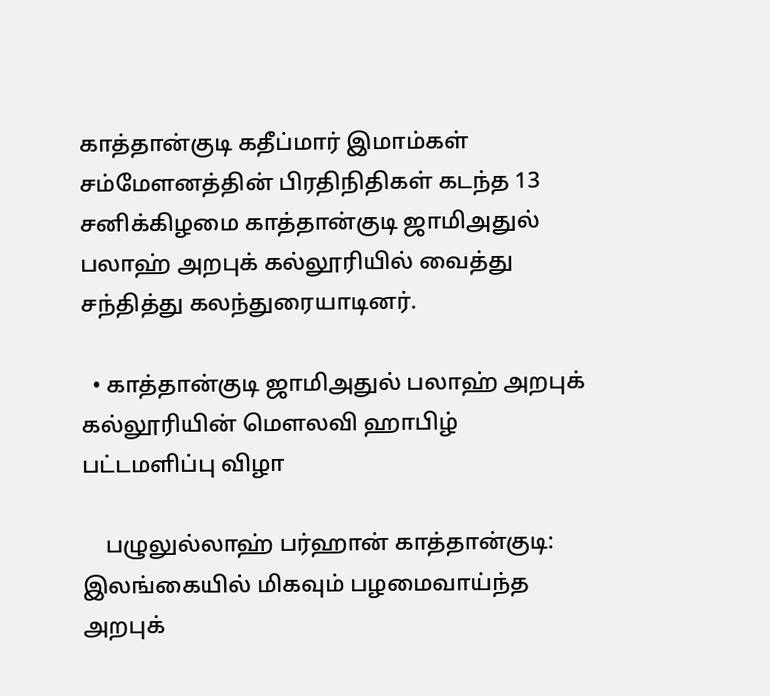காத்தான்குடி கதீப்மார் இமாம்கள் சம்மேளனத்தின் பிரதிநிதிகள் கடந்த 13 சனிக்கிழமை காத்தான்குடி ஜாமிஅதுல் பலாஹ் அறபுக் கல்லூரியில் வைத்து சந்தித்து கலந்துரையாடினர்.

  • காத்தான்குடி ஜாமிஅதுல் பலாஹ் அறபுக் கல்லூரியின் மௌலவி ஹாபிழ் பட்டமளிப்பு விழா

    பழுலுல்லாஹ் பர்ஹான் காத்தான்குடி: இலங்கையில் மிகவும் பழமைவாய்ந்த அறபுக்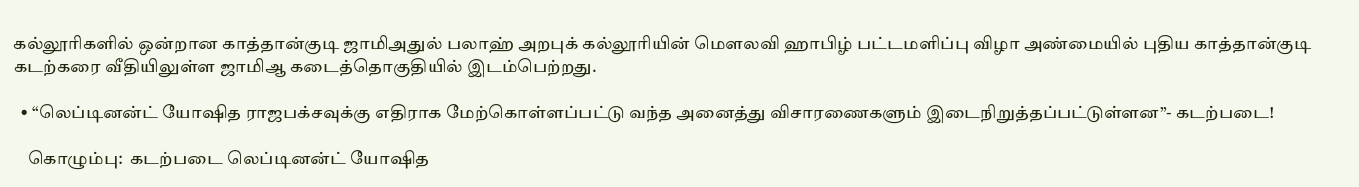கல்லூரிகளில் ஒன்றான காத்தான்குடி ஜாமிஅதுல் பலாஹ் அறபுக் கல்லூரியின் மௌலவி ஹாபிழ் பட்டமளிப்பு விழா அண்மையில் புதிய காத்தான்குடி கடற்கரை வீதியிலுள்ள ஜாமிஆ கடைத்தொகுதியில் இடம்பெற்றது.

  • “லெப்டினன்ட் யோஷித ராஜபக்சவுக்கு எதிராக மேற்கொள்ளப்பட்டு வந்த அனைத்து விசாரணைகளும் இடைநிறுத்தப்பட்டுள்ளன”- கடற்படை!

    கொழும்பு:  கடற்படை லெப்டினன்ட் யோஷித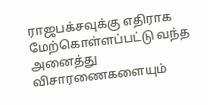ராஜபக்சவுக்கு எதிராக மேற்கொள்ளப்பட்டு வந்த அனைத்து விசாரணைகளையும்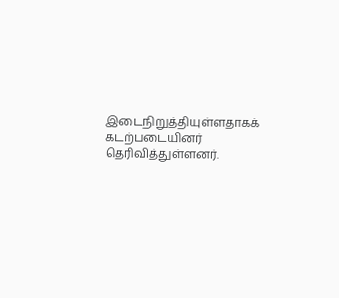இடைநிறுத்தியுள்ளதாகக் கடற்படையினர் தெரிவித்துள்ளனர்.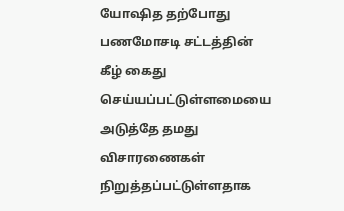யோஷித தற்போது பணமோசடி சட்டத்தின் கீழ் கைது செய்யப்பட்டுள்ளமையை அடுத்தே தமது விசாரணைகள் நிறுத்தப்பட்டுள்ளதாக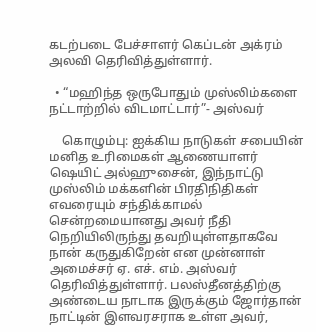கடற்படை பேச்சாளர் கெப்டன் அக்ரம் அலவி தெரிவித்துள்ளார்.

  • “மஹிந்த ஒருபோதும் முஸ்லிம்களை நட்டாற்றில் விடமாட்டார்”- அஸ்வர்

    கொழும்பு: ஐக்கிய நாடுகள் சபையின் மனித உரிமைகள் ஆணையாளர் ஷெயிட் அல்ஹுசைன், இந்நாட்டு முஸ்லிம் மக்களின் பிரதிநிதிகள் எவரையும் சந்திக்காமல் சென்றமையானது அவர் நீதி நெறியிலிருந்து தவறியுள்ளதாகவே நான் கருதுகிறேன் என முன்னாள் அமைச்சர் ஏ. எச். எம். அஸ்வர் தெரிவித்துள்ளார். பலஸ்தீனத்திற்கு அண்டைய நாடாக இருக்கும் ஜோர்தான் நாட்டின் இளவரசராக உள்ள அவர்,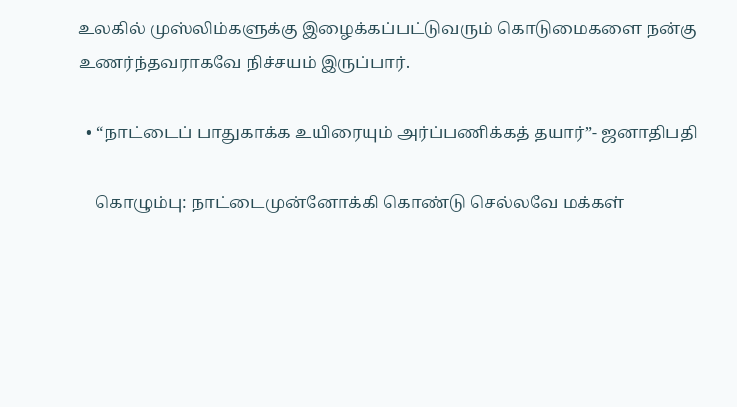உலகில் முஸ்லிம்களுக்கு இழைக்கப்பட்டுவரும் கொடுமைகளை நன்கு உணர்ந்தவராகவே நிச்சயம் இருப்பார்.

  • “நாட்டைப் பாதுகாக்க உயிரையும் அர்ப்பணிக்கத் தயார்”- ஜனாதிபதி

    கொழும்பு: நாட்டைமுன்னோக்கி கொண்டு செல்லவே மக்கள்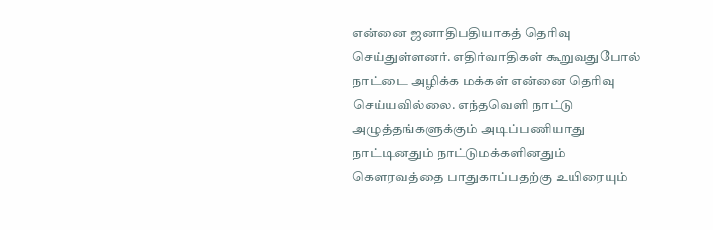என்னை ஜனாதிபதியாகத் தெரிவு செய்துள்ளனர். எதிர்வாதிகள் கூறுவதுபோல் நாட்டை அழிக்க மக்கள் என்னை தெரிவு செய்யவில்லை. எந்தவெளி நாட்டு அழுத்தங்களுக்கும் அடிப்பணியாது நாட்டினதும் நாட்டுமக்களினதும் கௌரவத்தை பாதுகாப்பதற்கு உயிரையும்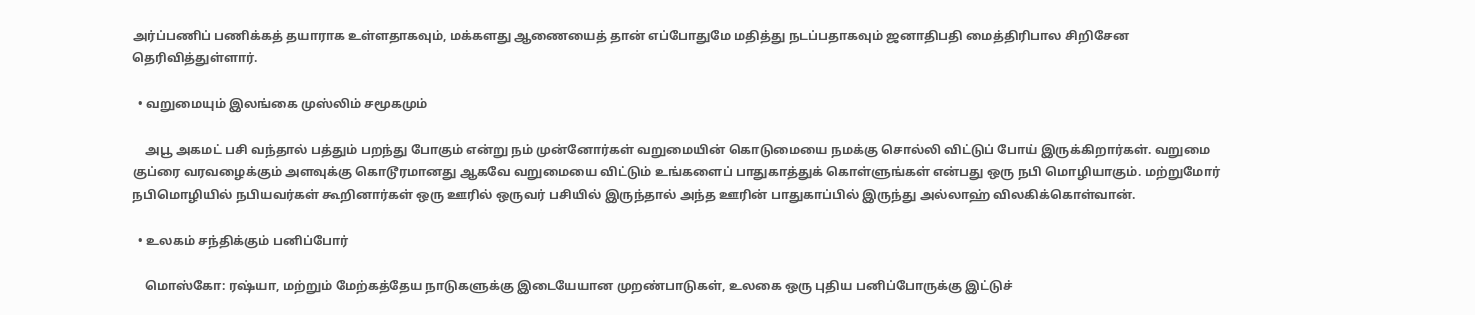அர்ப்பணிப் பணிக்கத் தயாராக உள்ளதாகவும், மக்களது ஆணையைத் தான் எப்போதுமே மதித்து நடப்பதாகவும் ஜனாதிபதி மைத்திரிபால சிறிசேன தெரிவித்துள்ளார்.

  • வறுமையும் இலங்கை முஸ்லிம் சமூகமும்

    அபூ அகமட் பசி வந்தால் பத்தும் பறந்து போகும் என்று நம் முன்னோர்கள் வறுமையின் கொடுமையை நமக்கு சொல்லி விட்டுப் போய் இருக்கிறார்கள். வறுமை குப்ரை வரவழைக்கும் அளவுக்கு கொடூரமானது ஆகவே வறுமையை விட்டும் உங்களைப் பாதுகாத்துக் கொள்ளுங்கள் என்பது ஒரு நபி மொழியாகும். மற்றுமோர் நபிமொழியில் நபியவர்கள் கூறினார்கள் ஒரு ஊரில் ஒருவர் பசியில் இருந்தால் அந்த ஊரின் பாதுகாப்பில் இருந்து அல்லாஹ் விலகிக்கொள்வான்.

  • உலகம் சந்திக்கும் பனிப்போர்

    மொஸ்கோ: ரஷ்யா, மற்றும் மேற்கத்தேய நாடுகளுக்கு இடையேயான முறண்பாடுகள், உலகை ஒரு புதிய பனிப்போருக்கு இட்டுச்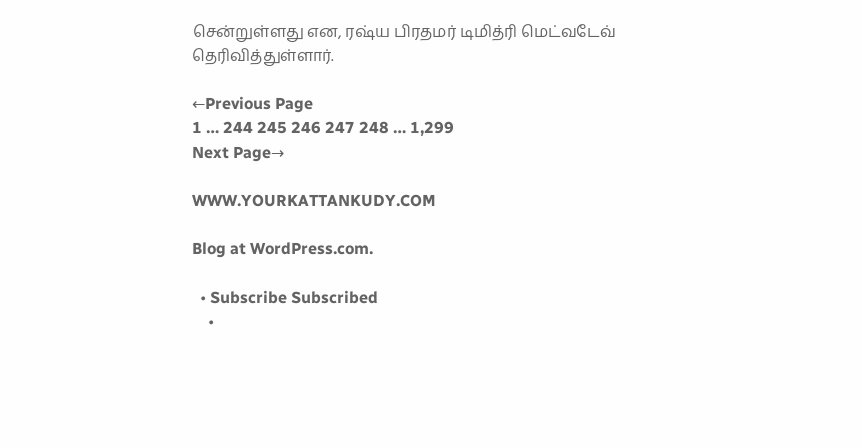சென்றுள்ளது என, ரஷ்ய பிரதமர் டிமித்ரி மெட்வடேவ் தெரிவித்துள்ளார்.

←Previous Page
1 … 244 245 246 247 248 … 1,299
Next Page→

WWW.YOURKATTANKUDY.COM

Blog at WordPress.com.

  • Subscribe Subscribed
    •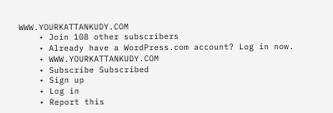WWW.YOURKATTANKUDY.COM
    • Join 108 other subscribers
    • Already have a WordPress.com account? Log in now.
    • WWW.YOURKATTANKUDY.COM
    • Subscribe Subscribed
    • Sign up
    • Log in
    • Report this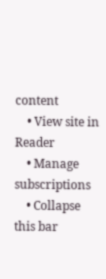content
    • View site in Reader
    • Manage subscriptions
    • Collapse this bar